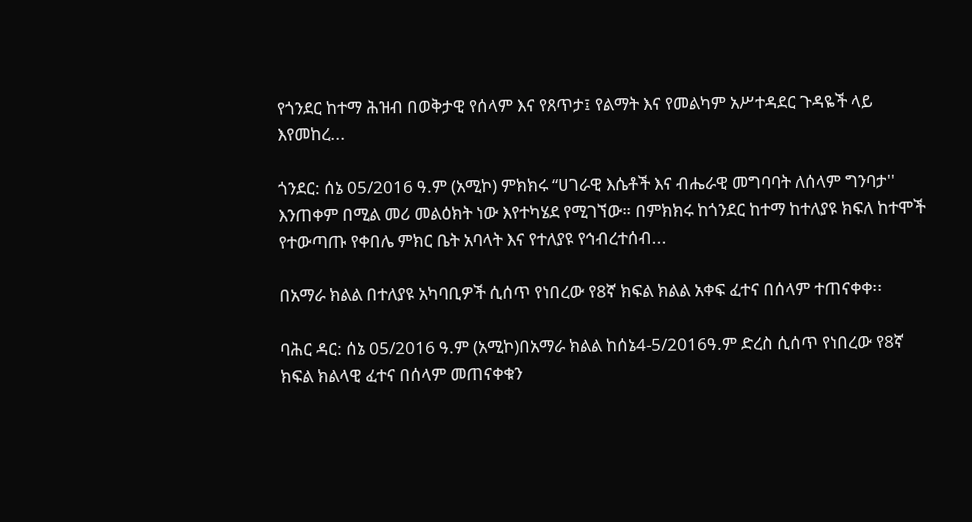የጎንደር ከተማ ሕዝብ በወቅታዊ የሰላም እና የጸጥታ፤ የልማት እና የመልካም አሥተዳደር ጉዳዬች ላይ እየመከረ...

ጎንደር: ሰኔ 05/2016 ዓ.ም (አሚኮ) ምክክሩ “ሀገራዊ እሴቶች እና ብሔራዊ መግባባት ለሰላም ግንባታ'' እንጠቀም በሚል መሪ መልዕክት ነው እየተካሄደ የሚገኘው። በምክክሩ ከጎንደር ከተማ ከተለያዩ ክፍለ ከተሞች የተውጣጡ የቀበሌ ምክር ቤት አባላት እና የተለያዩ የኅብረተሰብ...

በአማራ ክልል በተለያዩ አካባቢዎች ሲሰጥ የነበረው የ8ኛ ክፍል ክልል አቀፍ ፈተና በሰላም ተጠናቀቀ፡፡

ባሕር ዳር: ሰኔ 05/2016 ዓ.ም (አሚኮ)በአማራ ክልል ከሰኔ4-5/2016ዓ.ም ድረስ ሲሰጥ የነበረው የ8ኛ ክፍል ክልላዊ ፈተና በሰላም መጠናቀቁን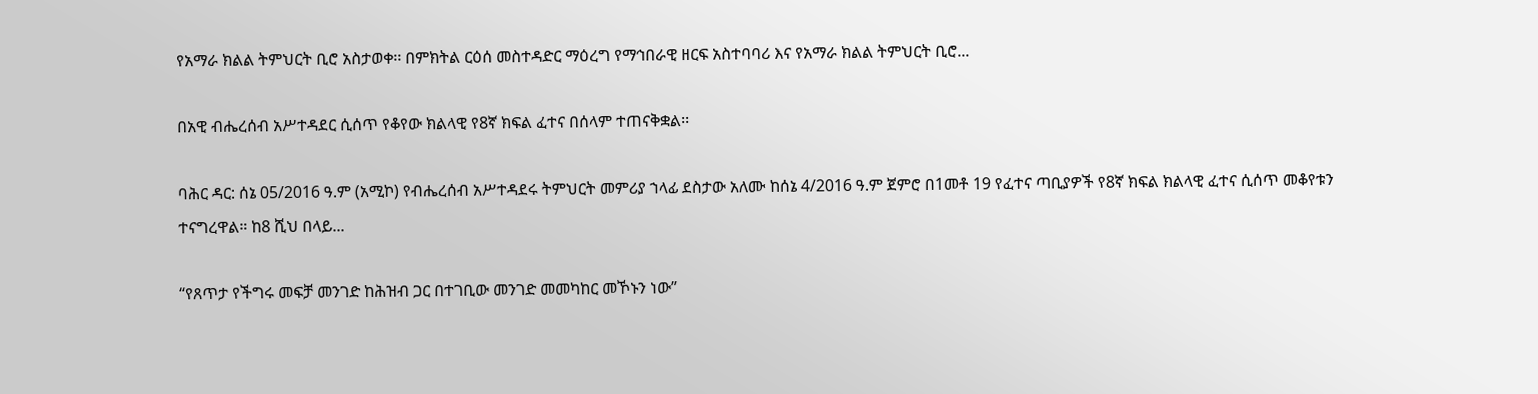የአማራ ክልል ትምህርት ቢሮ አስታወቀ፡፡ በምክትል ርዕሰ መስተዳድር ማዕረግ የማኅበራዊ ዘርፍ አስተባባሪ እና የአማራ ክልል ትምህርት ቢሮ...

በአዊ ብሔረሰብ አሥተዳደር ሲሰጥ የቆየው ክልላዊ የ8ኛ ክፍል ፈተና በሰላም ተጠናቅቋል፡፡

ባሕር ዳር: ሰኔ 05/2016 ዓ.ም (አሚኮ) የብሔረሰብ አሥተዳደሩ ትምህርት መምሪያ ኀላፊ ደስታው አለሙ ከሰኔ 4/2016 ዓ.ም ጀምሮ በ1መቶ 19 የፈተና ጣቢያዎች የ8ኛ ክፍል ክልላዊ ፈተና ሲሰጥ መቆየቱን ተናግረዋል። ከ8 ሺህ በላይ...

“የጸጥታ የችግሩ መፍቻ መንገድ ከሕዝብ ጋር በተገቢው መንገድ መመካከር መኾኑን ነው”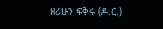ዘሪሁን ፍቅሩ (ዶ.ር.)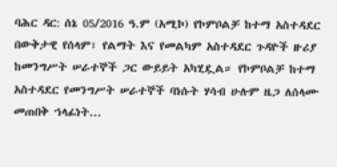ባሕር ዳር: ሰኔ 05/2016 ዓ.ም (አሚኮ) የኮምቦልቻ ከተማ አስተዳደር በውቅታዊ የሰላም፣ የልማት እና የመልካም አስተዳደር ጉዳዮች ዙሪያ ከመንግሥት ሠራተኞች ጋር ውይይት አካሂዷል። የኮምቦልቻ ከተማ አስተዳደር የመንግሥት ሠራተኞች ባነሱት ሃሳብ ሁሉም ዜጋ ለሰላሙ መጠበቅ ኀላፊነት...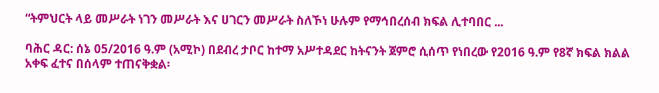“ትምህርት ላይ መሥራት ነገን መሥራት እና ሀገርን መሥራት ስለኾነ ሁሉም የማኅበረሰብ ክፍል ሊተባበር ...

ባሕር ዳር: ሰኔ 05/2016 ዓ.ም (አሚኮ) በደብረ ታቦር ከተማ አሥተዳደር ከትናንት ጀምሮ ሲሰጥ የነበረው የ2016 ዓ.ም የ8ኛ ክፍል ክልል አቀፍ ፈተና በሰላም ተጠናቅቋል፡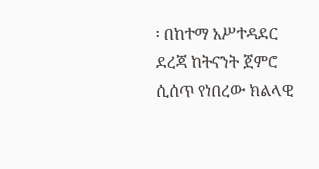፡ በከተማ አሥተዳደር ደረጃ ከትናንት ጀምሮ ሲሰጥ የነበረው ክልላዊ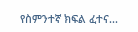የስምንተኛ ክፍል ፈተና...